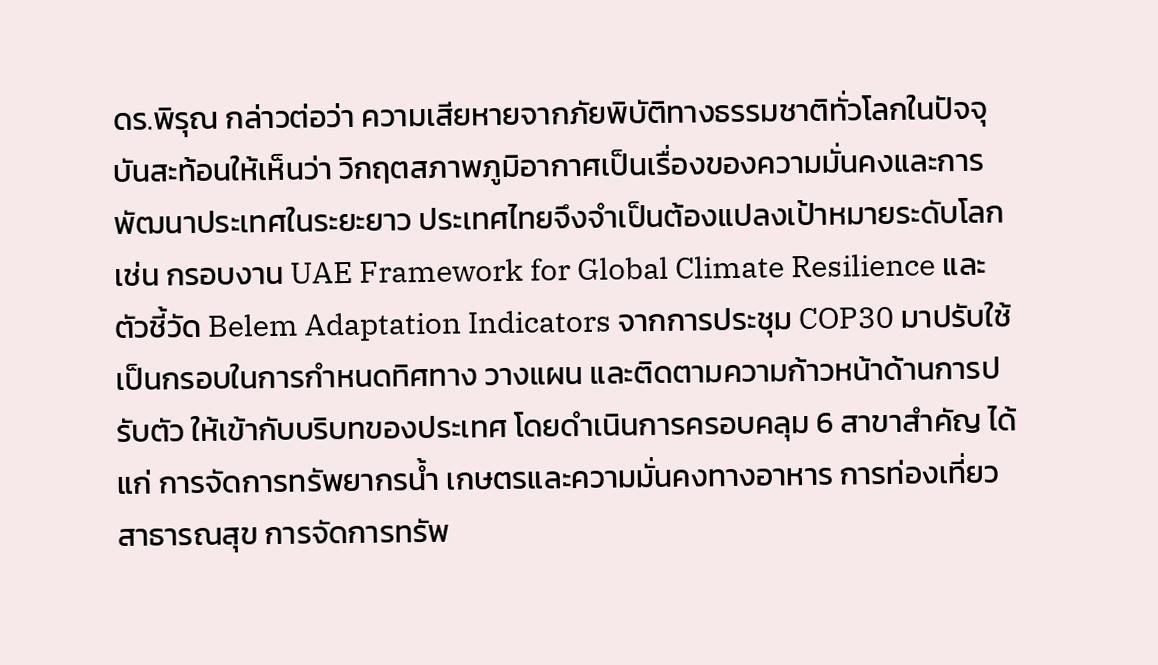ดร.พิรุณ กล่าวต่อว่า ความเสียหายจากภัยพิบัติทางธรรมชาติทั่วโลกในปัจจุบันสะท้อนให้เห็นว่า วิกฤตสภาพภูมิอากาศเป็นเรื่องของความมั่นคงและการพัฒนาประเทศในระยะยาว ประเทศไทยจึงจำเป็นต้องแปลงเป้าหมายระดับโลก เช่น กรอบงาน UAE Framework for Global Climate Resilience และตัวชี้วัด Belem Adaptation Indicators จากการประชุม COP30 มาปรับใช้เป็นกรอบในการกำหนดทิศทาง วางแผน และติดตามความก้าวหน้าด้านการปรับตัว ให้เข้ากับบริบทของประเทศ โดยดำเนินการครอบคลุม 6 สาขาสำคัญ ได้แก่ การจัดการทรัพยากรน้ำ เกษตรและความมั่นคงทางอาหาร การท่องเที่ยว สาธารณสุข การจัดการทรัพ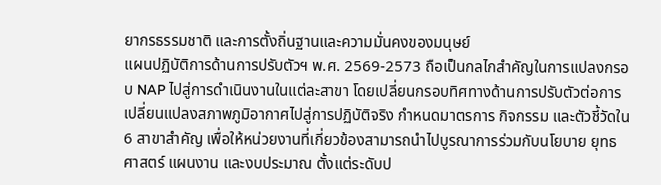ยากรธรรมชาติ และการตั้งถิ่นฐานและความมั่นคงของมนุษย์
แผนปฏิบัติการด้านการปรับตัวฯ พ.ศ. 2569-2573 ถือเป็นกลไกสำคัญในการแปลงกรอบ NAP ไปสู่การดำเนินงานในแต่ละสาขา โดยเปลี่ยนกรอบทิศทางด้านการปรับตัวต่อการเปลี่ยนแปลงสภาพภูมิอากาศไปสู่การปฏิบัติจริง กำหนดมาตรการ กิจกรรม และตัวชี้วัดใน 6 สาขาสำคัญ เพื่อให้หน่วยงานที่เกี่ยวข้องสามารถนำไปบูรณาการร่วมกับนโยบาย ยุทธศาสตร์ แผนงาน และงบประมาณ ตั้งแต่ระดับป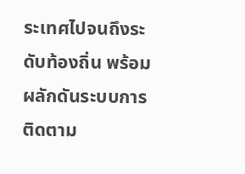ระเทศไปจนถึงระดับท้องถิ่น พร้อมผลักดันระบบการติดตาม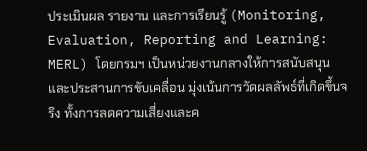ประเมินผล รายงาน และการเรียนรู้ (Monitoring, Evaluation, Reporting and Learning: MERL) โดยกรมฯ เป็นหน่วยงานกลางให้การสนับสนุนและประสานการขับเคลื่อน มุ่งเน้นการวัดผลลัพธ์ที่เกิดขึ้นจริง ทั้งการลดความเสี่ยงและค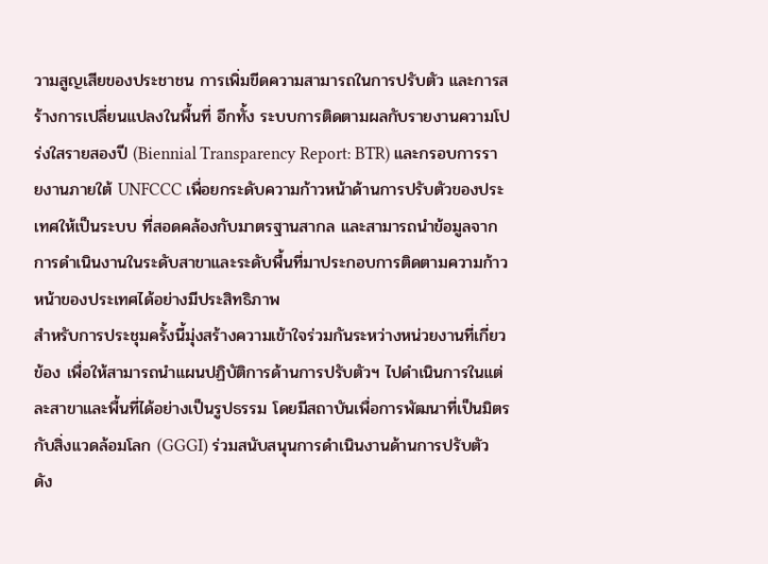วามสูญเสียของประชาชน การเพิ่มขีดความสามารถในการปรับตัว และการสร้างการเปลี่ยนแปลงในพื้นที่ อีกทั้ง ระบบการติดตามผลกับรายงานความโปร่งใสรายสองปี (Biennial Transparency Report: BTR) และกรอบการรายงานภายใต้ UNFCCC เพื่อยกระดับความก้าวหน้าด้านการปรับตัวของประเทศให้เป็นระบบ ที่สอดคล้องกับมาตรฐานสากล และสามารถนำข้อมูลจากการดำเนินงานในระดับสาขาและระดับพื้นที่มาประกอบการติดตามความก้าวหน้าของประเทศได้อย่างมีประสิทธิภาพ
สำหรับการประชุมครั้งนี้มุ่งสร้างความเข้าใจร่วมกันระหว่างหน่วยงานที่เกี่ยวข้อง เพื่อให้สามารถนำแผนปฏิบัติการด้านการปรับตัวฯ ไปดำเนินการในแต่ละสาขาและพื้นที่ได้อย่างเป็นรูปธรรม โดยมีสถาบันเพื่อการพัฒนาที่เป็นมิตรกับสิ่งแวดล้อมโลก (GGGI) ร่วมสนับสนุนการดำเนินงานด้านการปรับตัว ดัง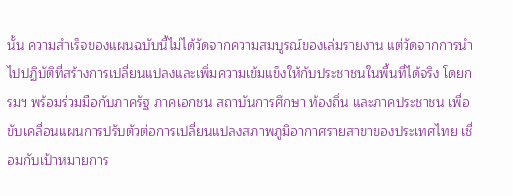นั้น ความสำเร็จของแผนฉบับนี้ไม่ได้วัดจากความสมบูรณ์ของเล่มรายงาน แต่วัดจากการนำไปปฏิบัติที่สร้างการเปลี่ยนแปลงและเพิ่มความเข้มแข็งให้กับประชาชนในพื้นที่ได้จริง โดยกรมฯ พร้อมร่วมมือกับภาครัฐ ภาคเอกชน สถาบันการศึกษา ท้องถิ่น และภาคประชาชน เพื่อขับเคลื่อนแผนการปรับตัวต่อการเปลี่ยนแปลงสภาพภูมิอากาศรายสาขาของประเทศไทย เชื่อมกับเป้าหมายการ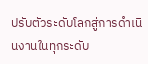ปรับตัวระดับโลกสู่การดำเนินงานในทุกระดับ